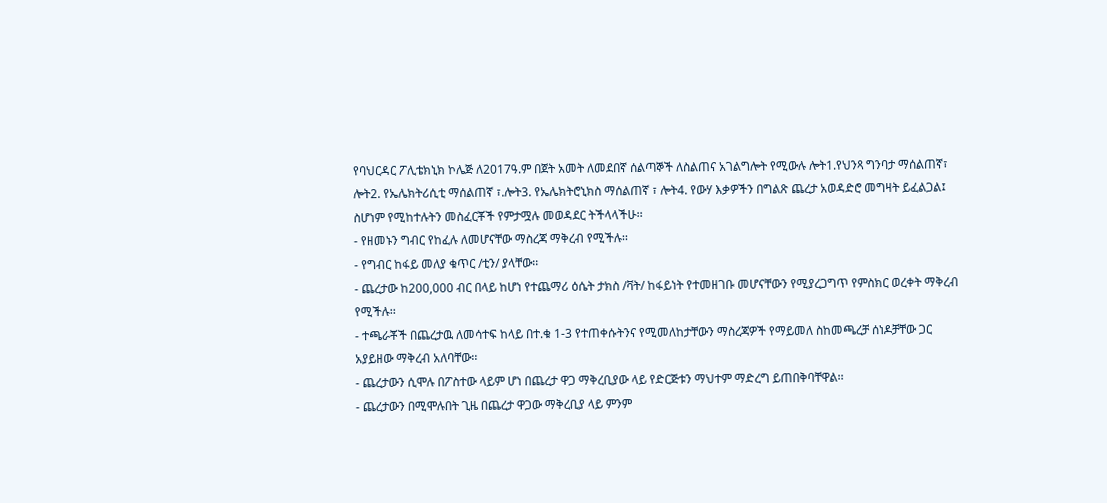የባህርዳር ፖሊቴክኒክ ኮሌጅ ለ2017ዓ.ም በጀት አመት ለመደበኛ ሰልጣኞች ለስልጠና አገልግሎት የሚውሉ ሎት1.የህንጻ ግንባታ ማሰልጠኛ፣ ሎት2. የኤሌክትሪሲቲ ማሰልጠኛ ፣.ሎት3. የኤሌክትሮኒክስ ማሰልጠኛ ፣ ሎት4. የውሃ እቃዎችን በግልጽ ጨረታ አወዳድሮ መግዛት ይፈልጋል፤ ስሆነም የሚከተሉትን መስፈርቾች የምታሟሉ መወዳደር ትችላላችሁ፡፡
- የዘመኑን ግብር የከፈሉ ለመሆናቸው ማስረጃ ማቅረብ የሚችሉ፡፡
- የግብር ከፋይ መለያ ቁጥር /ቲን/ ያላቸው፡፡
- ጨረታው ከ200,000 ብር በላይ ከሆነ የተጨማሪ ዕሴት ታክስ /ቫት/ ከፋይነት የተመዘገቡ መሆናቸውን የሚያረጋግጥ የምስክር ወረቀት ማቅረብ የሚችሉ፡፡
- ተጫራቾች በጨረታዉ ለመሳተፍ ከላይ በተ.ቁ 1-3 የተጠቀሱትንና የሚመለከታቸውን ማስረጃዎች የማይመለ ስከመጫረቻ ሰነዶቻቸው ጋር አያይዘው ማቅረብ አለባቸው፡፡
- ጨረታውን ሲሞሉ በፖስተው ላይም ሆነ በጨረታ ዋጋ ማቅረቢያው ላይ የድርጅቱን ማህተም ማድረግ ይጠበቅባቸዋል፡፡
- ጨረታውን በሚሞሉበት ጊዜ በጨረታ ዋጋው ማቅረቢያ ላይ ምንም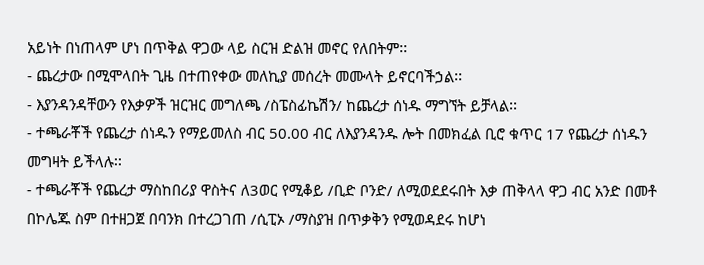አይነት በነጠላም ሆነ በጥቅል ዋጋው ላይ ስርዝ ድልዝ መኖር የለበትም፡፡
- ጨረታው በሚሞላበት ጊዜ በተጠየቀው መለኪያ መሰረት መሙላት ይኖርባችኃል፡፡
- እያንዳንዳቸውን የእቃዎች ዝርዝር መግለጫ /ስፔስፊኬሽን/ ከጨረታ ሰነዱ ማግኘት ይቻላል፡፡
- ተጫራቾች የጨረታ ሰነዱን የማይመለስ ብር 50.00 ብር ለእያንዳንዱ ሎት በመክፈል ቢሮ ቁጥር 17 የጨረታ ሰነዱን መግዛት ይችላሉ፡፡
- ተጫራቾች የጨረታ ማስከበሪያ ዋስትና ለ3ወር የሚቆይ /ቢድ ቦንድ/ ለሚወደደሩበት እቃ ጠቅላላ ዋጋ ብር አንድ በመቶ በኮሌጁ ስም በተዘጋጀ በባንክ በተረጋገጠ /ሲፒኦ /ማስያዝ በጥቃቅን የሚወዳደሩ ከሆነ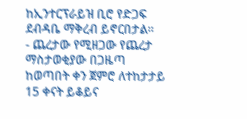ከኢንተርፕራይዝ ቢሮ የድጋፍ ደብዳቤ ማቅረብ ይኖርበታል፡፡
- ጨረታው የሚዘጋው የጨረታ ማስታወቂያው በጋዜጣ ከወጣበት ቀን ጀምሮ ለተከታታይ 15 ቀናት ይቆይና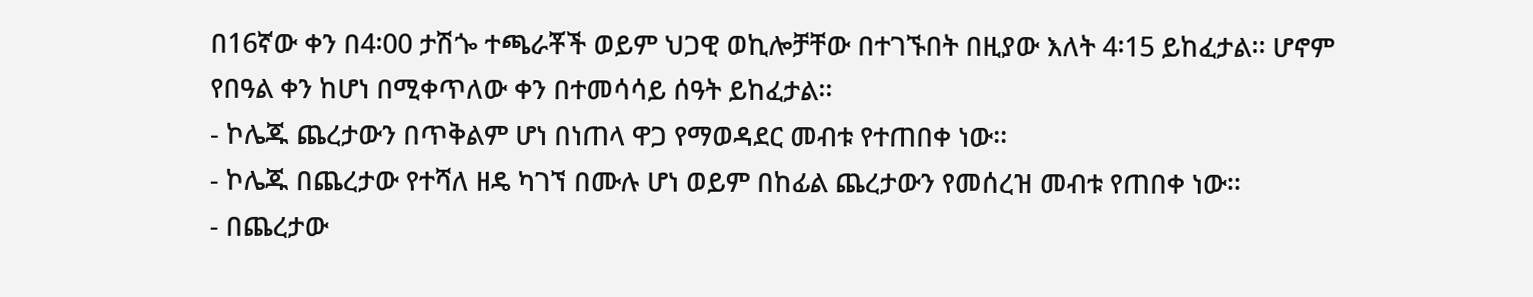በ16ኛው ቀን በ4፡00 ታሽጐ ተጫራቾች ወይም ህጋዊ ወኪሎቻቸው በተገኙበት በዚያው እለት 4፡15 ይከፈታል፡፡ ሆኖም የበዓል ቀን ከሆነ በሚቀጥለው ቀን በተመሳሳይ ሰዓት ይከፈታል፡፡
- ኮሌጁ ጨረታውን በጥቅልም ሆነ በነጠላ ዋጋ የማወዳደር መብቱ የተጠበቀ ነው፡፡
- ኮሌጁ በጨረታው የተሻለ ዘዴ ካገኘ በሙሉ ሆነ ወይም በከፊል ጨረታውን የመሰረዝ መብቱ የጠበቀ ነው፡፡
- በጨረታው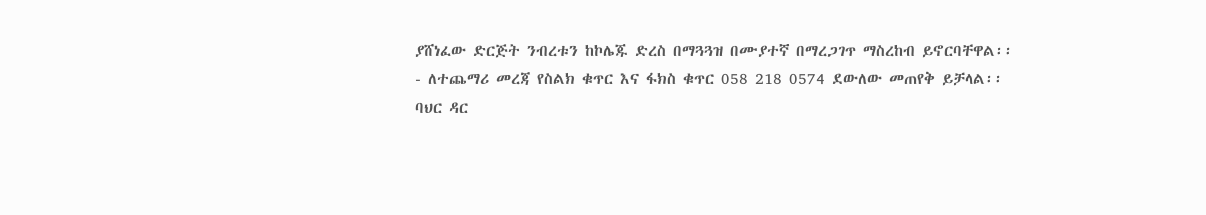ያሸነፈው ድርጅት ንብረቱን ከኮሌጁ ድረስ በማጓጓዝ በሙያተኛ በማረጋገጥ ማስረከብ ይኖርባቸዋል፡፡
- ለተጨማሪ መረጃ የስልክ ቁጥር እና ፋክስ ቁጥር 058 218 0574 ደውለው መጠየቅ ይቻላል፡፡
ባህር ዳር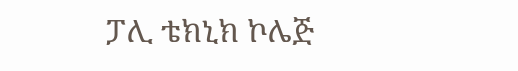ፓሊ ቴክኒክ ኮሌጅ